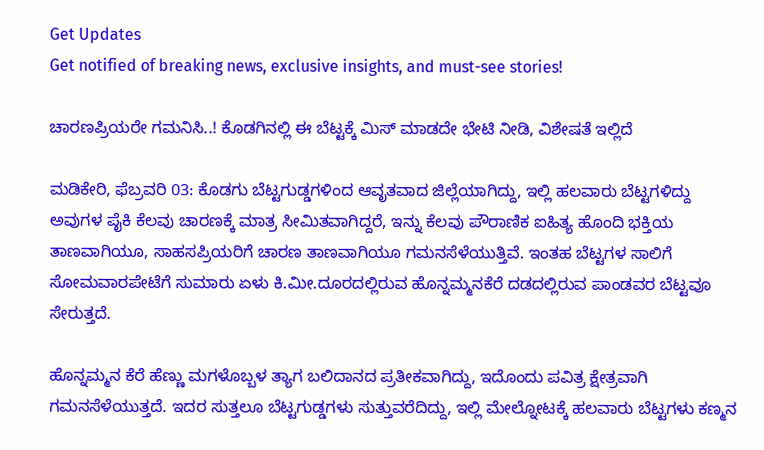Get Updates
Get notified of breaking news, exclusive insights, and must-see stories!

ಚಾರಣಪ್ರಿಯರೇ ಗಮನಿಸಿ..! ಕೊಡಗಿನಲ್ಲಿ ಈ ಬೆಟ್ಟಕ್ಕೆ ಮಿಸ್‌ ಮಾಡದೇ ಭೇಟಿ ನೀಡಿ, ವಿಶೇಷತೆ ಇಲ್ಲಿದೆ

ಮಡಿಕೇರಿ, ಫೆಬ್ರವರಿ 03: ಕೊಡಗು ಬೆಟ್ಟಗುಡ್ಡಗಳಿಂದ ಆವೃತವಾದ ಜಿಲ್ಲೆಯಾಗಿದ್ದು, ಇಲ್ಲಿ ಹಲವಾರು ಬೆಟ್ಟಗಳಿದ್ದು ಅವುಗಳ ಪೈಕಿ ಕೆಲವು ಚಾರಣಕ್ಕೆ ಮಾತ್ರ ಸೀಮಿತವಾಗಿದ್ದರೆ, ಇನ್ನು ಕೆಲವು ಪೌರಾಣಿಕ ಐಹಿತ್ಯ ಹೊಂದಿ ಭಕ್ತಿಯ ತಾಣವಾಗಿಯೂ, ಸಾಹಸಪ್ರಿಯರಿಗೆ ಚಾರಣ ತಾಣವಾಗಿಯೂ ಗಮನಸೆಳೆಯುತ್ತಿವೆ. ಇಂತಹ ಬೆಟ್ಟಗಳ ಸಾಲಿಗೆ ಸೋಮವಾರಪೇಟೆಗೆ ಸುಮಾರು ಏಳು ಕಿ.ಮೀ.ದೂರದಲ್ಲಿರುವ ಹೊನ್ನಮ್ಮನಕೆರೆ ದಡದಲ್ಲಿರುವ ಪಾಂಡವರ ಬೆಟ್ಟವೂ ಸೇರುತ್ತದೆ.

ಹೊನ್ನಮ್ಮನ ಕೆರೆ ಹೆಣ್ಣು ಮಗಳೊಬ್ಬಳ ತ್ಯಾಗ ಬಲಿದಾನದ ಪ್ರತೀಕವಾಗಿದ್ದು, ಇದೊಂದು ಪವಿತ್ರ ಕ್ಷೇತ್ರವಾಗಿ ಗಮನಸೆಳೆಯುತ್ತದೆ. ಇದರ ಸುತ್ತಲೂ ಬೆಟ್ಟಗುಡ್ಡಗಳು ಸುತ್ತುವರೆದಿದ್ದು, ಇಲ್ಲಿ ಮೇಲ್ನೋಟಕ್ಕೆ ಹಲವಾರು ಬೆಟ್ಟಗಳು ಕಣ್ಮನ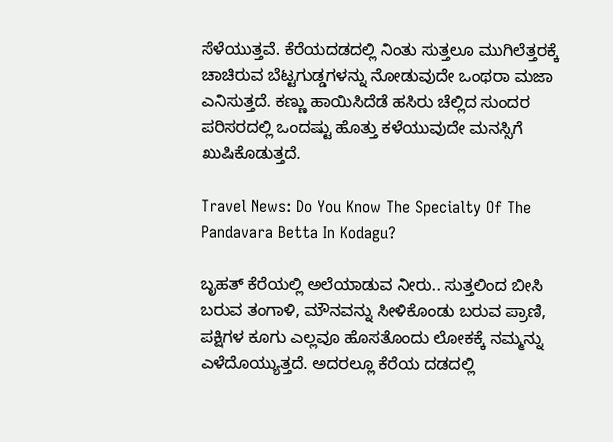ಸೆಳೆಯುತ್ತವೆ. ಕೆರೆಯದಡದಲ್ಲಿ ನಿಂತು ಸುತ್ತಲೂ ಮುಗಿಲೆತ್ತರಕ್ಕೆ ಚಾಚಿರುವ ಬೆಟ್ಟಗುಡ್ಡಗಳನ್ನು ನೋಡುವುದೇ ಒಂಥರಾ ಮಜಾ ಎನಿಸುತ್ತದೆ. ಕಣ್ಣು ಹಾಯಿಸಿದೆಡೆ ಹಸಿರು ಚೆಲ್ಲಿದ ಸುಂದರ ಪರಿಸರದಲ್ಲಿ ಒಂದಷ್ಟು ಹೊತ್ತು ಕಳೆಯುವುದೇ ಮನಸ್ಸಿಗೆ ಖುಷಿಕೊಡುತ್ತದೆ.

Travel News: Do You Know The Specialty Of The Pandavara Betta In Kodagu?

ಬೃಹತ್ ಕೆರೆಯಲ್ಲಿ ಅಲೆಯಾಡುವ ನೀರು.. ಸುತ್ತಲಿಂದ ಬೀಸಿ ಬರುವ ತಂಗಾಳಿ, ಮೌನವನ್ನು ಸೀಳಿಕೊಂಡು ಬರುವ ಪ್ರಾಣಿ, ಪಕ್ಷಿಗಳ ಕೂಗು ಎಲ್ಲವೂ ಹೊಸತೊಂದು ಲೋಕಕ್ಕೆ ನಮ್ಮನ್ನು ಎಳೆದೊಯ್ಯುತ್ತದೆ. ಅದರಲ್ಲೂ ಕೆರೆಯ ದಡದಲ್ಲಿ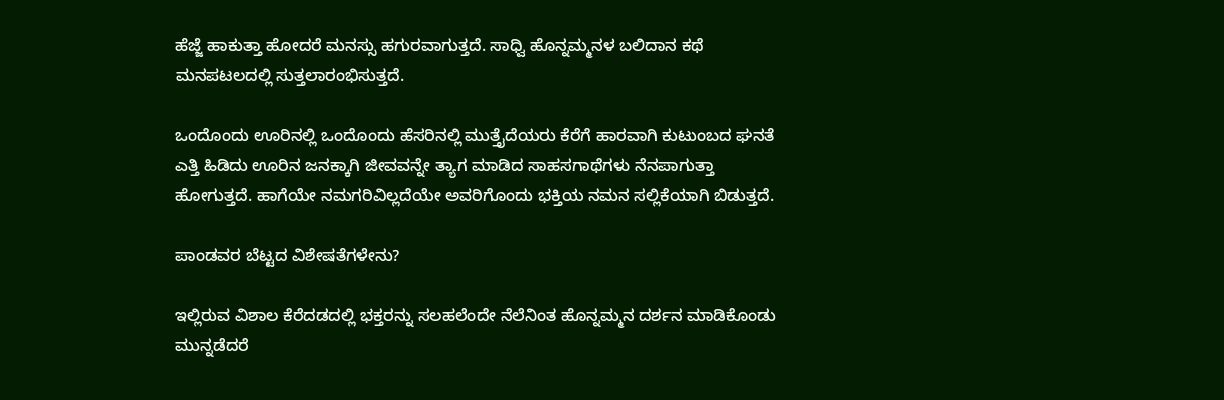ಹೆಜ್ಜೆ ಹಾಕುತ್ತಾ ಹೋದರೆ ಮನಸ್ಸು ಹಗುರವಾಗುತ್ತದೆ. ಸಾಧ್ವಿ ಹೊನ್ನಮ್ಮನಳ ಬಲಿದಾನ ಕಥೆ ಮನಪಟಲದಲ್ಲಿ ಸುತ್ತಲಾರಂಭಿಸುತ್ತದೆ.

ಒಂದೊಂದು ಊರಿನಲ್ಲಿ ಒಂದೊಂದು ಹೆಸರಿನಲ್ಲಿ ಮುತ್ತೈದೆಯರು ಕೆರೆಗೆ ಹಾರವಾಗಿ ಕುಟುಂಬದ ಘನತೆ ಎತ್ತಿ ಹಿಡಿದು ಊರಿನ ಜನಕ್ಕಾಗಿ ಜೀವವನ್ನೇ ತ್ಯಾಗ ಮಾಡಿದ ಸಾಹಸಗಾಥೆಗಳು ನೆನಪಾಗುತ್ತಾ ಹೋಗುತ್ತದೆ. ಹಾಗೆಯೇ ನಮಗರಿವಿಲ್ಲದೆಯೇ ಅವರಿಗೊಂದು ಭಕ್ತಿಯ ನಮನ ಸಲ್ಲಿಕೆಯಾಗಿ ಬಿಡುತ್ತದೆ.

ಪಾಂಡವರ ಬೆಟ್ಟದ ವಿಶೇಷತೆಗಳೇನು?

ಇಲ್ಲಿರುವ ವಿಶಾಲ ಕೆರೆದಡದಲ್ಲಿ ಭಕ್ತರನ್ನು ಸಲಹಲೆಂದೇ ನೆಲೆನಿಂತ ಹೊನ್ನಮ್ಮನ ದರ್ಶನ ಮಾಡಿಕೊಂಡು ಮುನ್ನಡೆದರೆ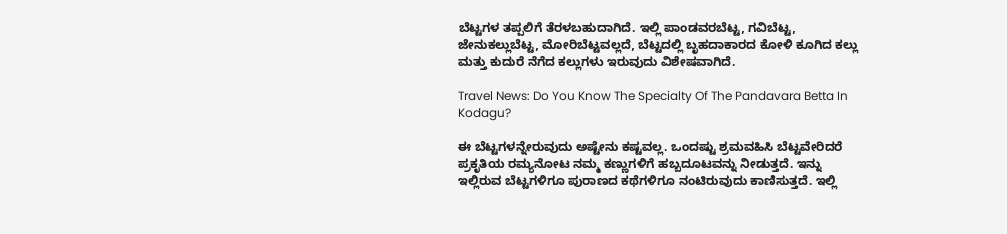ಬೆಟ್ಟಗಳ ತಪ್ಪಲಿಗೆ ತೆರಳಬಹುದಾಗಿದೆ. ಇಲ್ಲಿ ಪಾಂಡವರಬೆಟ್ಟ, ಗವಿಬೆಟ್ಟ, ಜೇನುಕಲ್ಲುಬೆಟ್ಟ, ಮೋರಿಬೆಟ್ಟವಲ್ಲದೆ, ಬೆಟ್ಟದಲ್ಲಿ ಬೃಹದಾಕಾರದ ಕೋಳಿ ಕೂಗಿದ ಕಲ್ಲು ಮತ್ತು ಕುದುರೆ ನೆಗೆದ ಕಲ್ಲುಗಳು ಇರುವುದು ವಿಶೇಷವಾಗಿದೆ.

Travel News: Do You Know The Specialty Of The Pandavara Betta In Kodagu?

ಈ ಬೆಟ್ಟಗಳನ್ನೇರುವುದು ಅಷ್ಟೇನು ಕಷ್ಟವಲ್ಲ. ಒಂದಷ್ಟು ಶ್ರಮವಹಿಸಿ ಬೆಟ್ಟವೇರಿದರೆ ಪ್ರಕೃತಿಯ ರಮ್ಯನೋಟ ನಮ್ಮ ಕಣ್ಣುಗಳಿಗೆ ಹಬ್ಬದೂಟವನ್ನು ನೀಡುತ್ತದೆ. ಇನ್ನು ಇಲ್ಲಿರುವ ಬೆಟ್ಟಗಳಿಗೂ ಪುರಾಣದ ಕಥೆಗಳಿಗೂ ನಂಟಿರುವುದು ಕಾಣಿಸುತ್ತದೆ. ಇಲ್ಲಿ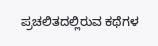ಪ್ರಚಲಿತದಲ್ಲಿರುವ ಕಥೆಗಳ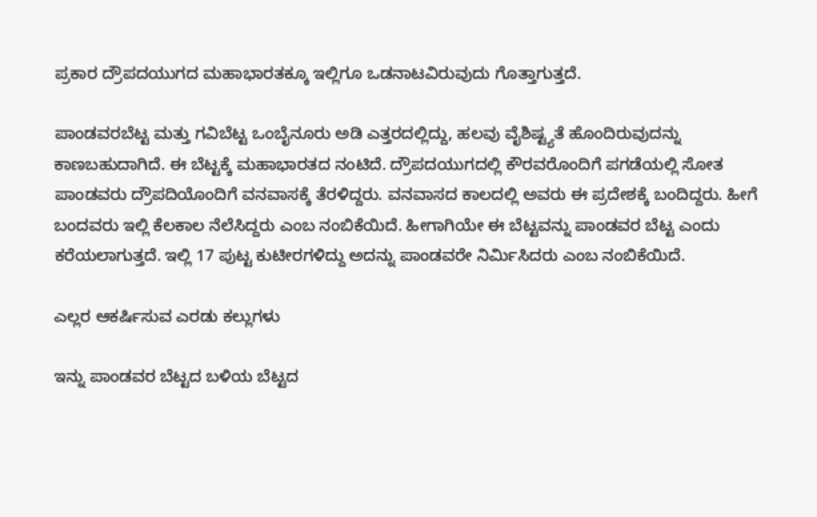ಪ್ರಕಾರ ದ್ರೌಪದಯುಗದ ಮಹಾಭಾರತಕ್ಕೂ ಇಲ್ಲಿಗೂ ಒಡನಾಟವಿರುವುದು ಗೊತ್ತಾಗುತ್ತದೆ.

ಪಾಂಡವರಬೆಟ್ಟ ಮತ್ತು ಗವಿಬೆಟ್ಟ ಒಂಬೈನೂರು ಅಡಿ ಎತ್ತರದಲ್ಲಿದ್ದು, ಹಲವು ವೈಶಿಷ್ಟ್ಯತೆ ಹೊಂದಿರುವುದನ್ನು ಕಾಣಬಹುದಾಗಿದೆ. ಈ ಬೆಟ್ಟಕ್ಕೆ ಮಹಾಭಾರತದ ನಂಟಿದೆ. ದ್ರೌಪದಯುಗದಲ್ಲಿ ಕೌರವರೊಂದಿಗೆ ಪಗಡೆಯಲ್ಲಿ ಸೋತ ಪಾಂಡವರು ದ್ರೌಪದಿಯೊಂದಿಗೆ ವನವಾಸಕ್ಕೆ ತೆರಳಿದ್ದರು. ವನವಾಸದ ಕಾಲದಲ್ಲಿ ಅವರು ಈ ಪ್ರದೇಶಕ್ಕೆ ಬಂದಿದ್ದರು. ಹೀಗೆ ಬಂದವರು ಇಲ್ಲಿ ಕೆಲಕಾಲ ನೆಲೆಸಿದ್ದರು ಎಂಬ ನಂಬಿಕೆಯಿದೆ. ಹೀಗಾಗಿಯೇ ಈ ಬೆಟ್ಟವನ್ನು ಪಾಂಡವರ ಬೆಟ್ಟ ಎಂದು ಕರೆಯಲಾಗುತ್ತದೆ. ಇಲ್ಲಿ 17 ಪುಟ್ಟ ಕುಟೀರಗಳಿದ್ದು ಅದನ್ನು ಪಾಂಡವರೇ ನಿರ್ಮಿಸಿದರು ಎಂಬ ನಂಬಿಕೆಯಿದೆ.

ಎಲ್ಲರ ಆಕರ್ಷಿಸುವ ಎರಡು ಕಲ್ಲುಗಳು

ಇನ್ನು ಪಾಂಡವರ ಬೆಟ್ಟದ ಬಳಿಯ ಬೆಟ್ಟದ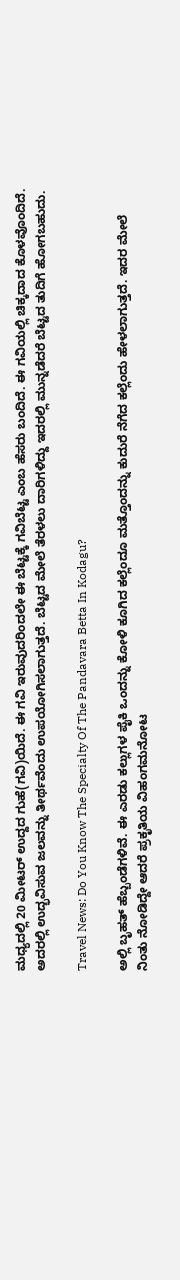ಮಧ್ಯದಲ್ಲಿ 20 ಮೀಟರ್ ಉದ್ದದ ಗುಹೆ(ಗವಿ)ಯಿದೆ. ಈ ಗವಿ ಇರುವುದರಿಂದಲೇ ಈ ಬೆಟ್ಟಕ್ಕೆ ಗವಿಬೆಟ್ಟ ಎಂಬ ಹೆಸರು ಬಂದಿದೆ. ಈ ಗವಿಯಲ್ಲಿ ಚಿಕ್ಕದಾದ ಕೊಳವೊಂದಿದೆ. ಅದರಲ್ಲಿ ಉದ್ಭವಿಸುವ ಜಲವನ್ನು ತೀರ್ಥವೆಂದು ಉಪಯೋಗಿಸಲಾಗುತ್ತದೆ. ಬೆಟ್ಟದ ಮೇಲೆ ತೆರಳಲು ದಾರಿಗಳಿದ್ದು ಇದರಲ್ಲಿ ಮುನ್ನಡೆದರೆ ಬೆಟ್ಟದ ತುದಿಗೆ ಹೋಗಬಹುದು.

Travel News: Do You Know The Specialty Of The Pandavara Betta In Kodagu?

ಅಲ್ಲಿ ಬೃಹತ್ ಹೆಬ್ಬಂಡೆಗಳಿವೆ. ಈ ಎರಡು ಕಲ್ಲುಗಳ ಪೈಕಿ ಒಂದನ್ನು ಕೋಳಿ ಕೂಗಿದ ಕಲ್ಲೆಂದೂ ಮತ್ತೊಂದನ್ನು ಕುದುರೆ ನೆಗೆದ ಕಲ್ಲೆಂದು ಹೇಳಲಾಗುತ್ತದೆ. ಇದರ ಮೇಲೆ ನಿಂತು ನೋಡಿದ್ದೇ ಆದರೆ ಪ್ರಕೃತಿಯ ವಿಹಂಗಮನೋಟ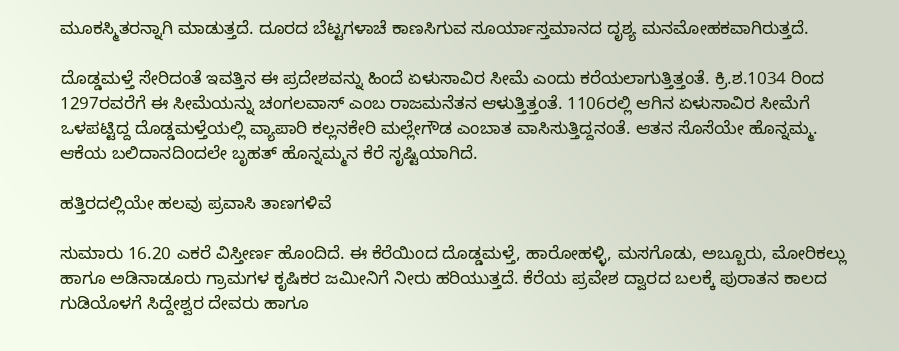ಮೂಕಸ್ಮಿತರನ್ನಾಗಿ ಮಾಡುತ್ತದೆ. ದೂರದ ಬೆಟ್ಟಗಳಾಚೆ ಕಾಣಸಿಗುವ ಸೂರ್ಯಾಸ್ತಮಾನದ ದೃಶ್ಯ ಮನಮೋಹಕವಾಗಿರುತ್ತದೆ.

ದೊಡ್ಡಮಳ್ತೆ ಸೇರಿದಂತೆ ಇವತ್ತಿನ ಈ ಪ್ರದೇಶವನ್ನು ಹಿಂದೆ ಏಳುಸಾವಿರ ಸೀಮೆ ಎಂದು ಕರೆಯಲಾಗುತ್ತಿತ್ತಂತೆ. ಕ್ರಿ.ಶ.1034 ರಿಂದ 1297ರವರೆಗೆ ಈ ಸೀಮೆಯನ್ನು ಚಂಗಲವಾಸ್ ಎಂಬ ರಾಜಮನೆತನ ಆಳುತ್ತಿತ್ತಂತೆ. 1106ರಲ್ಲಿ ಆಗಿನ ಏಳುಸಾವಿರ ಸೀಮೆಗೆ ಒಳಪಟ್ಟಿದ್ದ ದೊಡ್ಡಮಳ್ತೆಯಲ್ಲಿ ವ್ಯಾಪಾರಿ ಕಲ್ಲನಕೇರಿ ಮಲ್ಲೇಗೌಡ ಎಂಬಾತ ವಾಸಿಸುತ್ತಿದ್ದನಂತೆ. ಆತನ ಸೊಸೆಯೇ ಹೊನ್ನಮ್ಮ. ಆಕೆಯ ಬಲಿದಾನದಿಂದಲೇ ಬೃಹತ್ ಹೊನ್ನಮ್ಮನ ಕೆರೆ ಸೃಷ್ಟಿಯಾಗಿದೆ.

ಹತ್ತಿರದಲ್ಲಿಯೇ ಹಲವು ಪ್ರವಾಸಿ ತಾಣಗಳಿವೆ

ಸುಮಾರು 16.20 ಎಕರೆ ವಿಸ್ತೀರ್ಣ ಹೊಂದಿದೆ. ಈ ಕೆರೆಯಿಂದ ದೊಡ್ಡಮಳ್ತೆ, ಹಾರೋಹಳ್ಳಿ, ಮಸಗೊಡು, ಅಬ್ಬೂರು, ಮೋರಿಕಲ್ಲು ಹಾಗೂ ಅಡಿನಾಡೂರು ಗ್ರಾಮಗಳ ಕೃಷಿಕರ ಜಮೀನಿಗೆ ನೀರು ಹರಿಯುತ್ತದೆ. ಕೆರೆಯ ಪ್ರವೇಶ ದ್ವಾರದ ಬಲಕ್ಕೆ ಪುರಾತನ ಕಾಲದ ಗುಡಿಯೊಳಗೆ ಸಿದ್ದೇಶ್ವರ ದೇವರು ಹಾಗೂ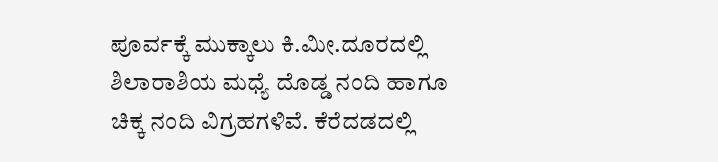ಪೂರ್ವಕ್ಕೆ ಮುಕ್ಕಾಲು ಕಿ.ಮೀ.ದೂರದಲ್ಲಿ ಶಿಲಾರಾಶಿಯ ಮಧ್ಯೆ ದೊಡ್ಡ ನಂದಿ ಹಾಗೂ ಚಿಕ್ಕ ನಂದಿ ವಿಗ್ರಹಗಳಿವೆ. ಕೆರೆದಡದಲ್ಲಿ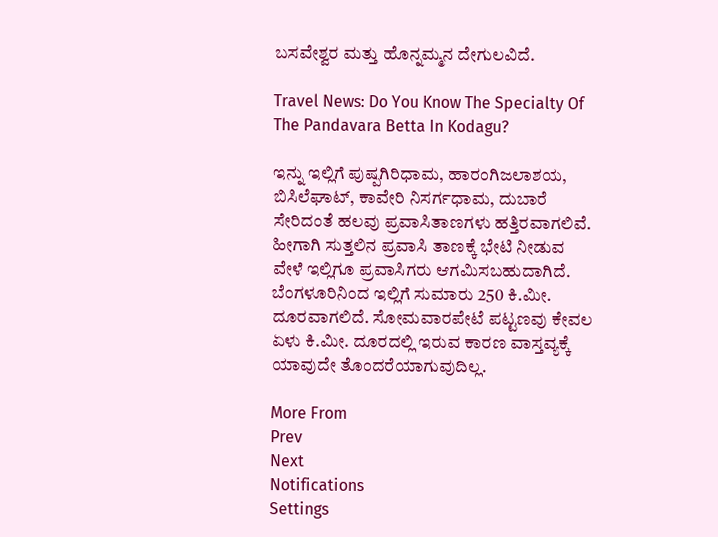ಬಸವೇಶ್ವರ ಮತ್ತು ಹೊನ್ನಮ್ಮನ ದೇಗುಲವಿದೆ.

Travel News: Do You Know The Specialty Of The Pandavara Betta In Kodagu?

ಇನ್ನು ಇಲ್ಲಿಗೆ ಪುಷ್ಪಗಿರಿಧಾಮ, ಹಾರಂಗಿಜಲಾಶಯ, ಬಿಸಿಲೆಘಾಟ್, ಕಾವೇರಿ ನಿಸರ್ಗಧಾಮ, ದುಬಾರೆ ಸೇರಿದಂತೆ ಹಲವು ಪ್ರವಾಸಿತಾಣಗಳು ಹತ್ತಿರವಾಗಲಿವೆ. ಹೀಗಾಗಿ ಸುತ್ತಲಿನ ಪ್ರವಾಸಿ ತಾಣಕ್ಕೆ ಭೇಟಿ ನೀಡುವ ವೇಳೆ ಇಲ್ಲಿಗೂ ಪ್ರವಾಸಿಗರು ಆಗಮಿಸಬಹುದಾಗಿದೆ. ಬೆಂಗಳೂರಿನಿಂದ ಇಲ್ಲಿಗೆ ಸುಮಾರು 250 ಕಿ.ಮೀ. ದೂರವಾಗಲಿದೆ. ಸೋಮವಾರಪೇಟೆ ಪಟ್ಟಣವು ಕೇವಲ ಏಳು ಕಿ.ಮೀ. ದೂರದಲ್ಲಿ ಇರುವ ಕಾರಣ ವಾಸ್ತವ್ಯಕ್ಕೆ ಯಾವುದೇ ತೊಂದರೆಯಾಗುವುದಿಲ್ಲ.

More From
Prev
Next
Notifications
Settings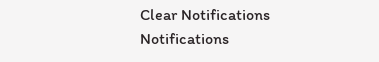Clear Notifications
Notifications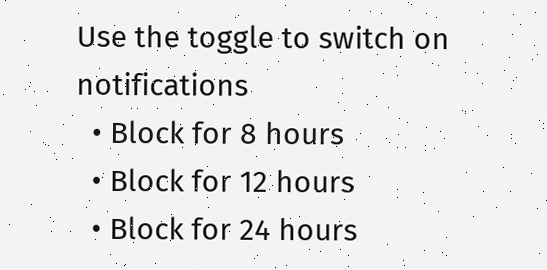Use the toggle to switch on notifications
  • Block for 8 hours
  • Block for 12 hours
  • Block for 24 hours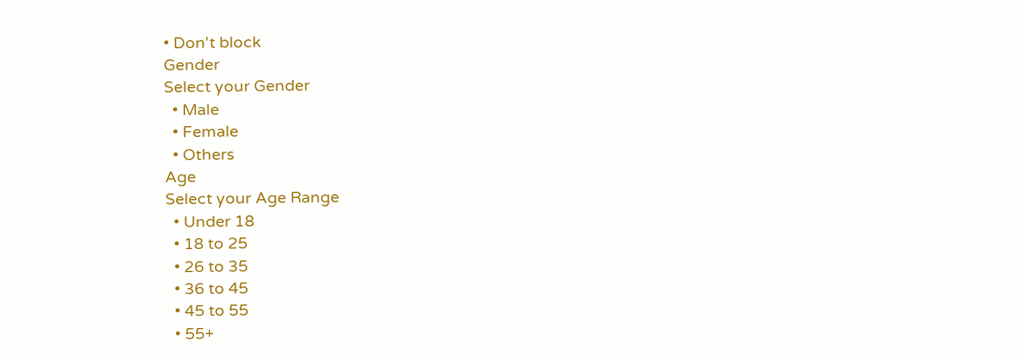• Don't block
Gender
Select your Gender
  • Male
  • Female
  • Others
Age
Select your Age Range
  • Under 18
  • 18 to 25
  • 26 to 35
  • 36 to 45
  • 45 to 55
  • 55+